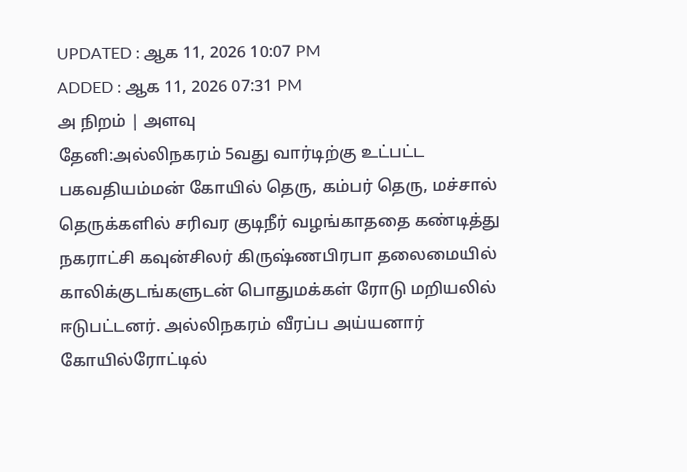UPDATED : ஆக 11, 2026 10:07 PM
ADDED : ஆக 11, 2026 07:31 PM
அ நிறம் | அளவு
தேனி:அல்லிநகரம் 5வது வார்டிற்கு உட்பட்ட பகவதியம்மன் கோயில் தெரு, கம்பர் தெரு, மச்சால் தெருக்களில் சரிவர குடிநீர் வழங்காததை கண்டித்து நகராட்சி கவுன்சிலர் கிருஷ்ணபிரபா தலைமையில் காலிக்குடங்களுடன் பொதுமக்கள் ரோடு மறியலில் ஈடுபட்டனர். அல்லிநகரம் வீரப்ப அய்யனார் கோயில்ரோட்டில்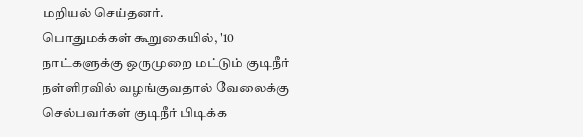மறியல் செய்தனர்.
பொதுமக்கள் கூறுகையில், '10 நாட்களுக்கு ஒருமுறை மட்டும் குடிநீர் நள்ளிரவில் வழங்குவதால் வேலைக்கு செல்பவர்கள் குடிநீர் பிடிக்க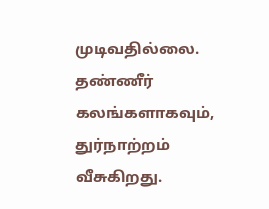முடிவதில்லை. தண்ணீர் கலங்களாகவும், துர்நாற்றம் வீசுகிறது.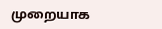முறையாக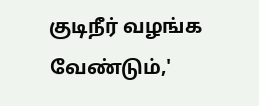குடிநீர் வழங்க வேண்டும்,'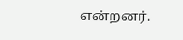என்றனர்.